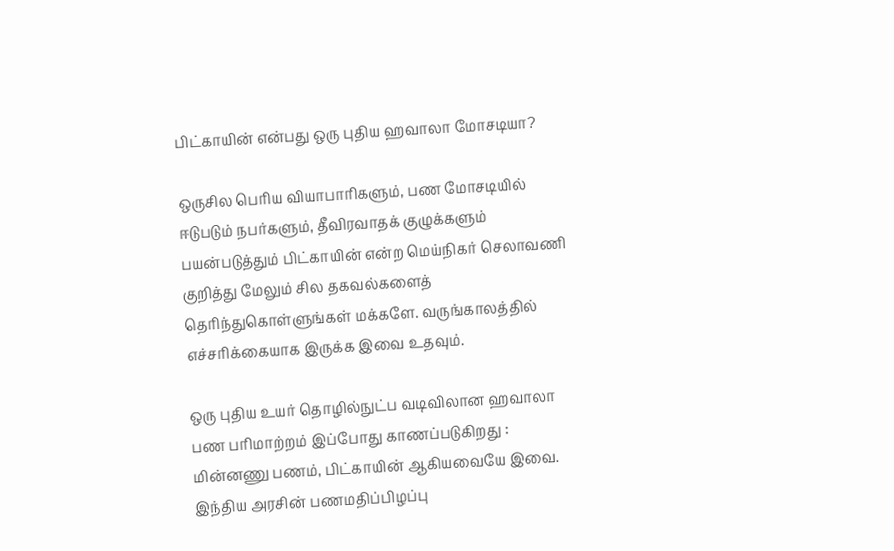பிட்காயின் என்பது ஒரு புதிய ஹவாலா மோசடியா?

ஒருசில பெரிய வியாபாரிகளும், பண மோசடியில் ஈடுபடும் நபர்களும், தீவிரவாதக் குழுக்களும் பயன்படுத்தும் பிட்காயின் என்ற மெய்நிகர் செலாவணி குறித்து மேலும் சில தகவல்களைத் தெரிந்துகொள்ளுங்கள் மக்களே. வருங்காலத்தில் எச்சரிக்கையாக இருக்க இவை உதவும்.

ஒரு புதிய உயர் தொழில்நுட்ப வடிவிலான ஹவாலா பண பரிமாற்றம் இப்போது காணப்படுகிறது : மின்னணு பணம், பிட்காயின் ஆகியவையே இவை. இந்திய அரசின் பணமதிப்பிழப்பு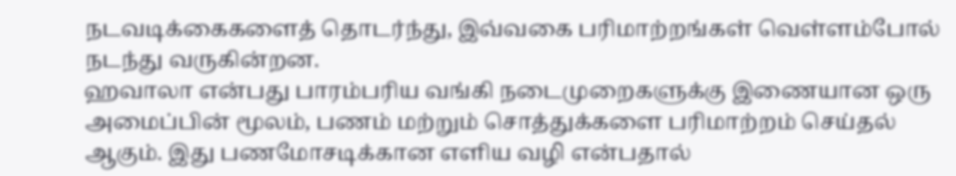நடவடிக்கைகளைத் தொடர்ந்து, இவ்வகை பரிமாற்றங்கள் வெள்ளம்போல் நடந்து வருகின்றன.
ஹவாலா என்பது பாரம்பரிய வங்கி நடைமுறைகளுக்கு இணையான ஒரு அமைப்பின் மூலம், பணம் மற்றும் சொத்துக்களை பரிமாற்றம் செய்தல் ஆகும். இது பணமோசடிக்கான எளிய வழி என்பதால்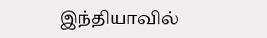இந்தியாவில்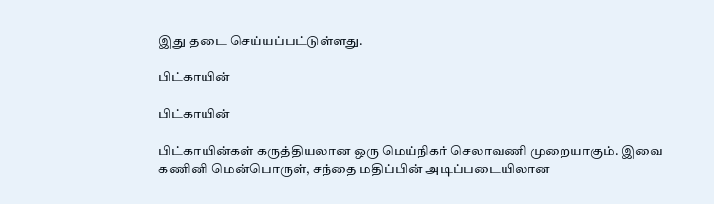இது தடை செய்யப்பட்டுள்ளது.

பிட்காயின்

பிட்காயின்

பிட்காயின்கள் கருத்தியலான ஒரு மெய்நிகர் செலாவணி முறையாகும். இவை கணினி மென்பொருள், சந்தை மதிப்பின் அடிப்படையிலான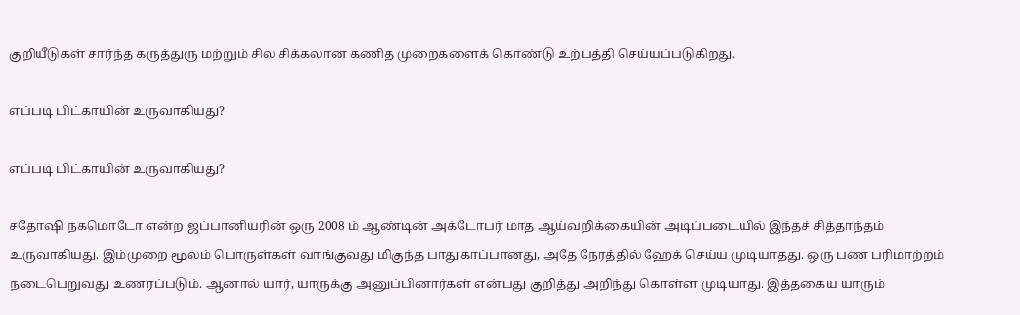குறியீடுகள் சார்ந்த கருத்துரு மற்றும் சில சிக்கலான கணித முறைகளைக் கொண்டு உற்பத்தி செய்யப்படுகிறது.

எப்படி பிட்காயின் உருவாகியது?

எப்படி பிட்காயின் உருவாகியது?

சதோஷி நகமொடோ என்ற ஜப்பானியரின் ஒரு 2008 ம் ஆண்டின் அக்டோபர் மாத ஆய்வறிக்கையின் அடிப்படையில் இந்தச் சித்தாந்தம் உருவாகியது. இம்முறை மூலம் பொருள்கள் வாங்குவது மிகுந்த பாதுகாப்பானது, அதே நேரத்தில் ஹேக் செய்ய முடியாதது. ஒரு பண பரிமாற்றம் நடைபெறுவது உணரப்படும். ஆனால் யார், யாருக்கு அனுப்பினார்கள் என்பது குறித்து அறிந்து கொள்ள முடியாது. இத்தகைய யாரும்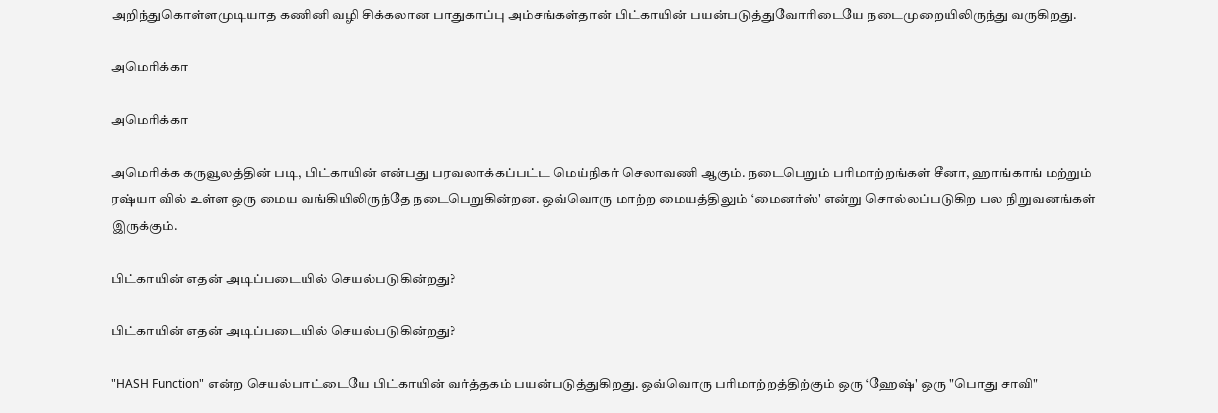அறிந்துகொள்ளமுடியாத கணினி வழி சிக்கலான பாதுகாப்பு அம்சங்கள்தான் பிட்காயின் பயன்படுத்துவோரிடையே நடைமுறையிலிருந்து வருகிறது.

அமெரிக்கா

அமெரிக்கா

அமெரிக்க கருவூலத்தின் படி, பிட்காயின் என்பது பரவலாக்கப்பட்ட மெய்நிகர் செலாவணி ஆகும். நடைபெறும் பரிமாற்றங்கள் சீனா, ஹாங்காங் மற்றும் ரஷ்யா வில் உள்ள ஒரு மைய வங்கியிலிருந்தே நடைபெறுகின்றன. ஒவ்வொரு மாற்ற மையத்திலும் ‘மைனர்ஸ்' என்று சொல்லப்படுகிற பல நிறுவனங்கள் இருக்கும்.

பிட்காயின் எதன் அடிப்படையில் செயல்படுகின்றது?

பிட்காயின் எதன் அடிப்படையில் செயல்படுகின்றது?

"HASH Function" என்ற செயல்பாட்டையே பிட்காயின் வர்த்தகம் பயன்படுத்துகிறது. ஒவ்வொரு பரிமாற்றத்திற்கும் ஒரு ‘ஹேஷ்' ஒரு "பொது சாவி"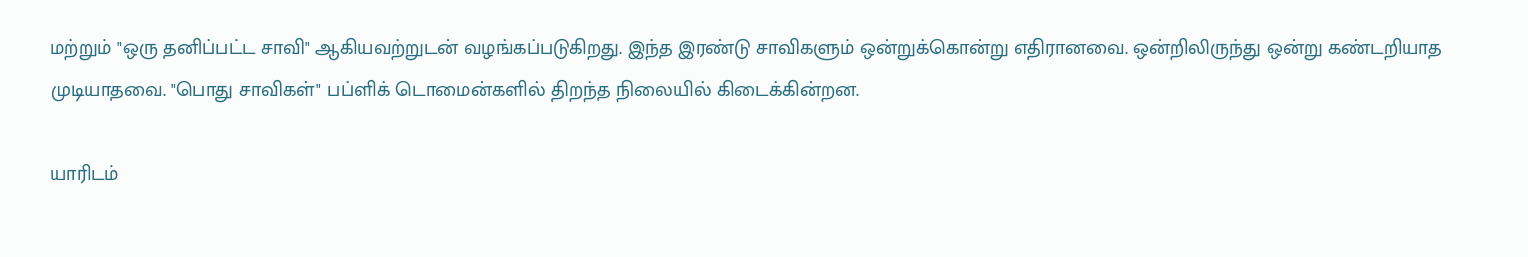மற்றும் "ஒரு தனிப்பட்ட சாவி" ஆகியவற்றுடன் வழங்கப்படுகிறது. இந்த இரண்டு சாவிகளும் ஒன்றுக்கொன்று எதிரானவை. ஒன்றிலிருந்து ஒன்று கண்டறியாத முடியாதவை. "பொது சாவிகள்" பப்ளிக் டொமைன்களில் திறந்த நிலையில் கிடைக்கின்றன.

யாரிடம்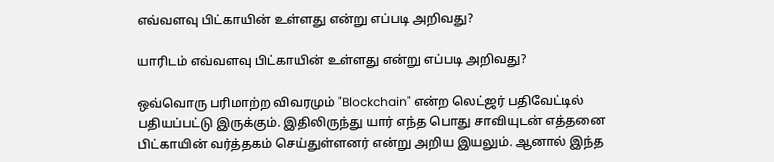எவ்வளவு பிட்காயின் உள்ளது என்று எப்படி அறிவது?

யாரிடம் எவ்வளவு பிட்காயின் உள்ளது என்று எப்படி அறிவது?

ஒவ்வொரு பரிமாற்ற விவரமும் "Blockchain" என்ற லெட்ஜர் பதிவேட்டில் பதியப்பட்டு இருக்கும். இதிலிருந்து யார் எந்த பொது சாவியுடன் எத்தனை பிட்காயின் வர்த்தகம் செய்துள்ளனர் என்று அறிய இயலும். ஆனால் இந்த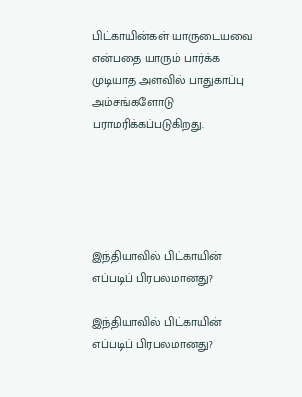பிட்காயின்கள் யாருடையவை என்பதை யாரும் பார்க்க முடியாத அளவில் பாதுகாப்பு அம்சங்களோடு பராமரிக்கப்படுகிறது.





இந்தியாவில் பிட்காயின் எப்படிப் பிரபலமானது?

இந்தியாவில் பிட்காயின் எப்படிப் பிரபலமானது?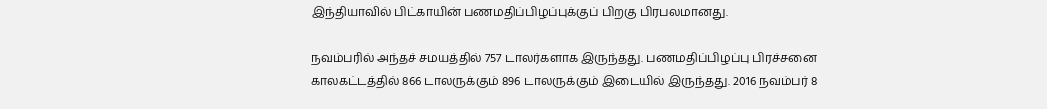இந்தியாவில் பிட்காயின் பணமதிப்பிழப்புக்குப் பிறகு பிரபலமானது.

நவம்பரில் அந்தச் சமயத்தில் 757 டாலர்களாக இருந்தது. பணமதிப்பிழப்பு பிரச்சனை காலகட்டத்தில் 866 டாலருக்கும் 896 டாலருக்கும் இடையில் இருந்தது. 2016 நவம்பர் 8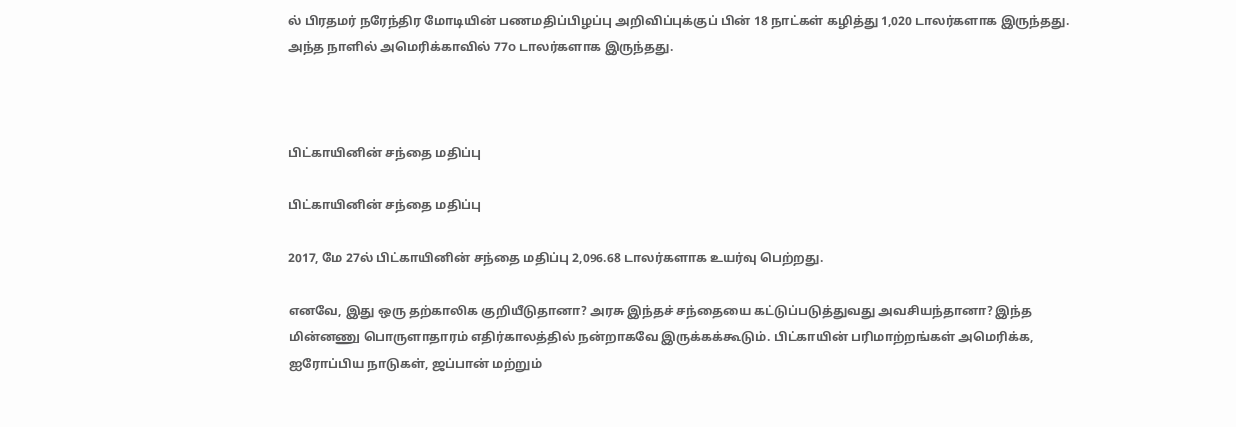ல் பிரதமர் நரேந்திர மோடியின் பணமதிப்பிழப்பு அறிவிப்புக்குப் பின் 18 நாட்கள் கழித்து 1,020 டாலர்களாக இருந்தது. அந்த நாளில் அமெரிக்காவில் 77௦ டாலர்களாக இருந்தது.



பிட்காயினின் சந்தை மதிப்பு

பிட்காயினின் சந்தை மதிப்பு

2017, மே 27ல் பிட்காயினின் சந்தை மதிப்பு 2,096.68 டாலர்களாக உயர்வு பெற்றது.

எனவே, இது ஒரு தற்காலிக குறியீடுதானா? அரசு இந்தச் சந்தையை கட்டுப்படுத்துவது அவசியந்தானா? இந்த மின்னணு பொருளாதாரம் எதிர்காலத்தில் நன்றாகவே இருக்கக்கூடும். பிட்காயின் பரிமாற்றங்கள் அமெரிக்க, ஐரோப்பிய நாடுகள், ஜப்பான் மற்றும்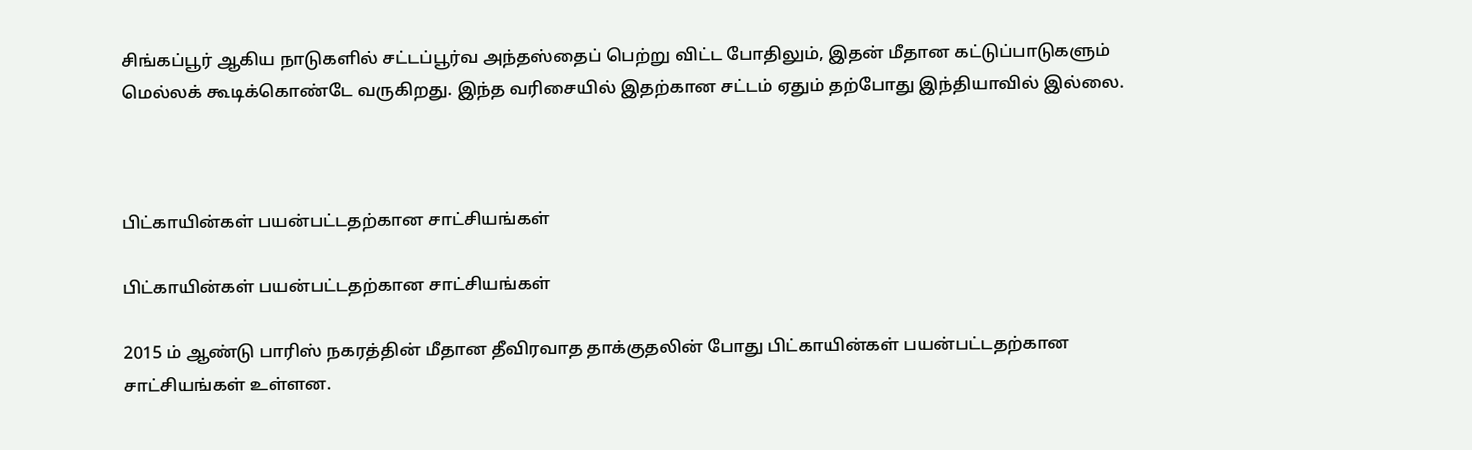சிங்கப்பூர் ஆகிய நாடுகளில் சட்டப்பூர்வ அந்தஸ்தைப் பெற்று விட்ட போதிலும், இதன் மீதான கட்டுப்பாடுகளும் மெல்லக் கூடிக்கொண்டே வருகிறது. இந்த வரிசையில் இதற்கான சட்டம் ஏதும் தற்போது இந்தியாவில் இல்லை.



பிட்காயின்கள் பயன்பட்டதற்கான சாட்சியங்கள்

பிட்காயின்கள் பயன்பட்டதற்கான சாட்சியங்கள்

2015 ம் ஆண்டு பாரிஸ் நகரத்தின் மீதான தீவிரவாத தாக்குதலின் போது பிட்காயின்கள் பயன்பட்டதற்கான சாட்சியங்கள் உள்ளன.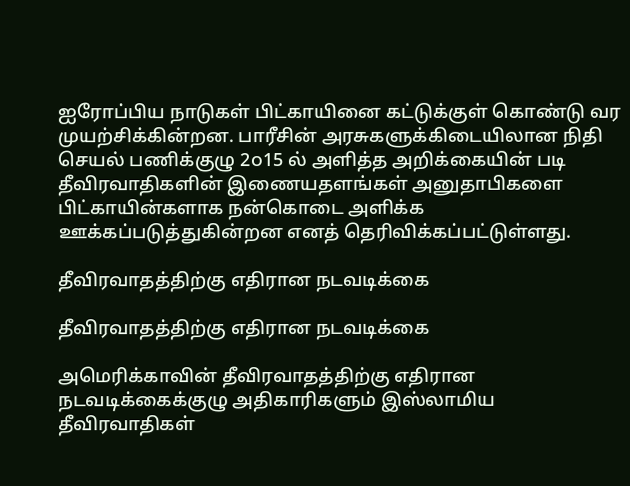ஐரோப்பிய நாடுகள் பிட்காயினை கட்டுக்குள் கொண்டு வர முயற்சிக்கின்றன. பாரீசின் அரசுகளுக்கிடையிலான நிதி செயல் பணிக்குழு 2௦15 ல் அளித்த அறிக்கையின் படி தீவிரவாதிகளின் இணையதளங்கள் அனுதாபிகளை பிட்காயின்களாக நன்கொடை அளிக்க ஊக்கப்படுத்துகின்றன எனத் தெரிவிக்கப்பட்டுள்ளது.

தீவிரவாதத்திற்கு எதிரான நடவடிக்கை

தீவிரவாதத்திற்கு எதிரான நடவடிக்கை

அமெரிக்காவின் தீவிரவாதத்திற்கு எதிரான நடவடிக்கைக்குழு அதிகாரிகளும் இஸ்லாமிய தீவிரவாதிகள்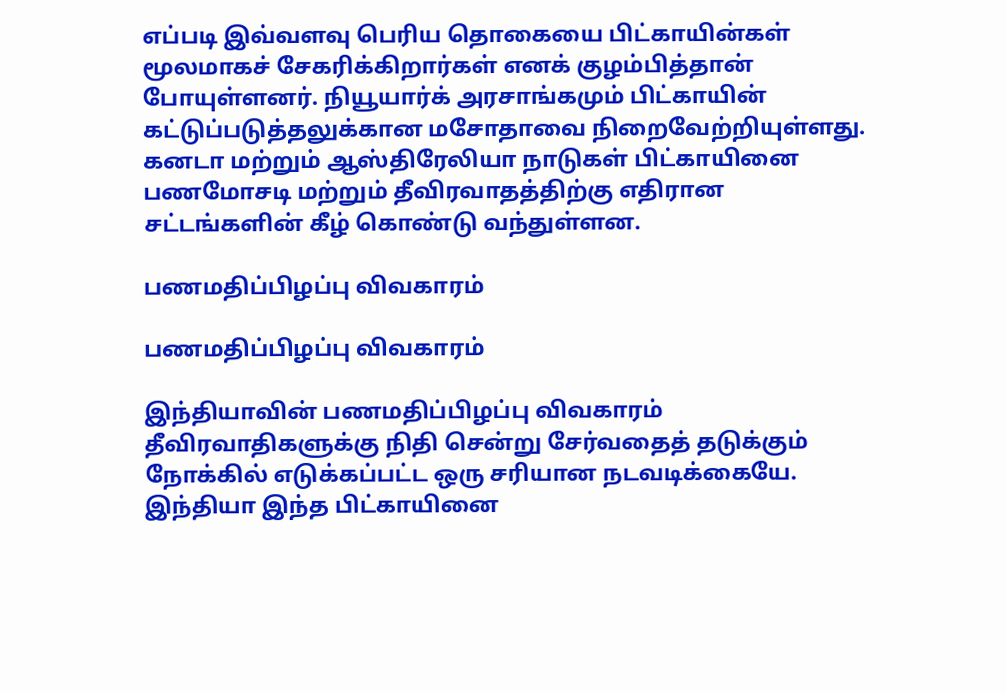எப்படி இவ்வளவு பெரிய தொகையை பிட்காயின்கள் மூலமாகச் சேகரிக்கிறார்கள் எனக் குழம்பித்தான் போயுள்ளனர். நியூயார்க் அரசாங்கமும் பிட்காயின் கட்டுப்படுத்தலுக்கான மசோதாவை நிறைவேற்றியுள்ளது. கனடா மற்றும் ஆஸ்திரேலியா நாடுகள் பிட்காயினை பணமோசடி மற்றும் தீவிரவாதத்திற்கு எதிரான சட்டங்களின் கீழ் கொண்டு வந்துள்ளன.

பணமதிப்பிழப்பு விவகாரம்

பணமதிப்பிழப்பு விவகாரம்

இந்தியாவின் பணமதிப்பிழப்பு விவகாரம் தீவிரவாதிகளுக்கு நிதி சென்று சேர்வதைத் தடுக்கும் நோக்கில் எடுக்கப்பட்ட ஒரு சரியான நடவடிக்கையே. இந்தியா இந்த பிட்காயினை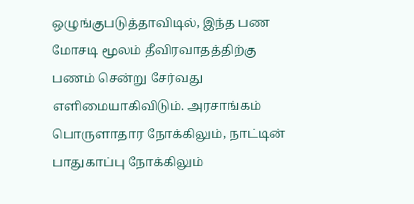ஒழுங்குபடுத்தாவிடில், இந்த பண மோசடி மூலம் தீவிரவாதத்திற்கு பணம் சென்று சேர்வது எளிமையாகிவிடும். அரசாங்கம் பொருளாதார நோக்கிலும், நாட்டின் பாதுகாப்பு நோக்கிலும்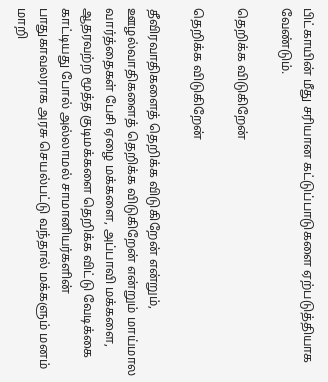பிட்காயின் மீது சரியான கட்டுப்பாடுகளை ஏற்படுத்தியாக வேண்டும்.

தெறிக்க விடுகிறேன்

தெறிக்க விடுகிறேன்

தீவிரவாதிகளைத் தெறிக்க விடுகிறேன் என்றும், ஊழல்வாதிகளைத் தெறிக்க விடுகிறேன் என்றும் மாய்மால வார்த்தைகள் பேசி ஏழை மக்களை, அப்பாவி மக்களை, ஆதரவற்ற மூத்த குடிமக்களை தெறிக்க விட்டு வேடிக்கை காட்டியது போல் அல்லாமல் சாமானியர்களின் பாதுகாவலராக அரசு செயல்பட்டு வந்தால் மக்களும் மனம் மாறி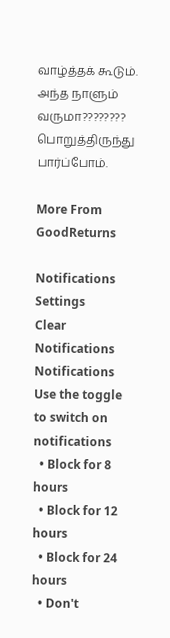வாழ்த்தக் கூடும். அந்த நாளும் வருமா???????? பொறுத்திருந்து பார்ப்போம்.

More From GoodReturns

Notifications
Settings
Clear Notifications
Notifications
Use the toggle to switch on notifications
  • Block for 8 hours
  • Block for 12 hours
  • Block for 24 hours
  • Don't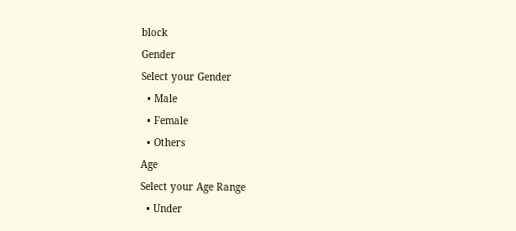block
Gender
Select your Gender
  • Male
  • Female
  • Others
Age
Select your Age Range
  • Under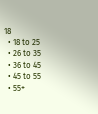18
  • 18 to 25
  • 26 to 35
  • 36 to 45
  • 45 to 55
  • 55+